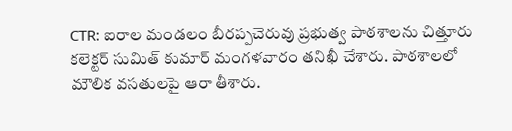CTR: ఐరాల మండలం బీరప్పచెరువు ప్రభుత్వ పాఠశాలను చిత్తూరు కలెక్టర్ సుమిత్ కుమార్ మంగళవారం తనిఖీ చేశారు. పాఠశాలలో మౌలిక వసతులపై ఆరా తీశారు.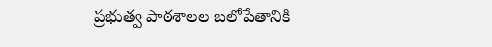ప్రభుత్వ పాఠశాలల బలోపేతానికి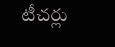టీచర్లు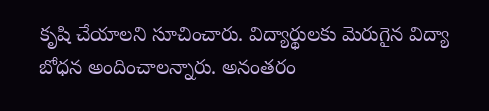కృషి చేయాలని సూచించారు. విద్యార్థులకు మెరుగైన విద్యా బోధన అందించాలన్నారు. అనంతరం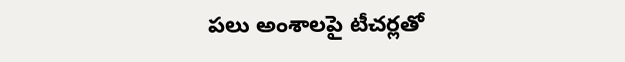పలు అంశాలపై టీచర్లతో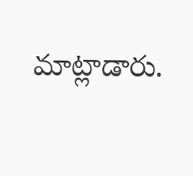మాట్లాడారు.